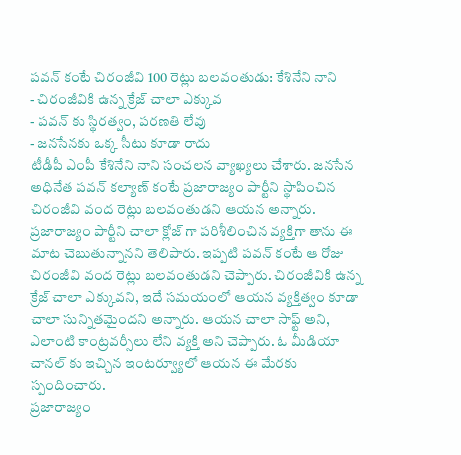పవన్ కంటే చిరంజీవి 100 రెట్లు బలవంతుడు: కేశినేని నాని
- చిరంజీవికి ఉన్న క్రేజ్ చాలా ఎక్కువ
- పవన్ కు స్థిరత్వం, పరణతి లేవు
- జనసేనకు ఒక్క సీటు కూడా రాదు
టీడీపీ ఎంపీ కేశినేని నాని సంచలన వ్యాఖ్యలు చేశారు. జనసేన అధినేత పవన్ కల్యాణ్ కంటే ప్రజారాజ్యం పార్టీని స్థాపించిన చిరంజీవి వంద రెట్లు బలవంతుడని ఆయన అన్నారు. ప్రజారాజ్యం పార్టీని చాలా క్లోజ్ గా పరిశీలించిన వ్యక్తిగా తాను ఈ మాట చెబుతున్నానని తెలిపారు. ఇప్పటి పవన్ కంటే ఆ రోజు చిరంజీవి వంద రెట్లు బలవంతుడని చెప్పారు. చిరంజీవికి ఉన్న క్రేజ్ చాలా ఎక్కువని, ఇదే సమయంలో ఆయన వ్యక్తిత్వం కూడా చాలా సున్నితమైందని అన్నారు. ఆయన చాలా సాఫ్ట్ అని, ఎలాంటి కాంట్రవర్సీలు లేని వ్యక్తి అని చెప్పారు. ఓ మీడియా చానల్ కు ఇచ్చిన ఇంటర్వ్యూలో ఆయన ఈ మేరకు స్పందించారు.
ప్రజారాజ్యం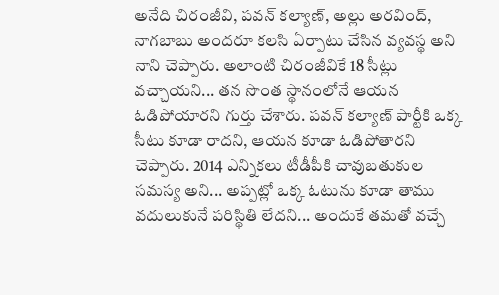అనేది చిరంజీవి, పవన్ కల్యాణ్, అల్లు అరవింద్, నాగబాబు అందరూ కలసి ఏర్పాటు చేసిన వ్యవస్థ అని నాని చెప్పారు. అలాంటి చిరంజీవికే 18 సీట్లు వచ్చాయని... తన సొంత స్థానంలోనే ఆయన ఓడిపోయారని గుర్తు చేశారు. పవన్ కల్యాణ్ పార్టీకి ఒక్క సీటు కూడా రాదని, ఆయన కూడా ఓడిపోతారని చెప్పారు. 2014 ఎన్నికలు టీడీపీకి చావుబతుకుల సమస్య అని... అప్పట్లో ఒక్క ఓటును కూడా తాము వదులుకునే పరిస్థితి లేదని... అందుకే తమతో వచ్చే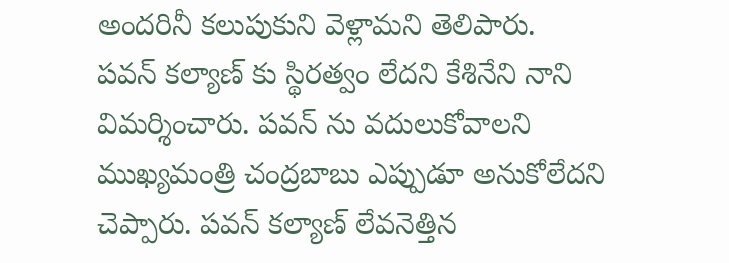అందరినీ కలుపుకుని వెళ్లామని తెలిపారు.
పవన్ కల్యాణ్ కు స్థిరత్వం లేదని కేశినేని నాని విమర్శించారు. పవన్ ను వదులుకోవాలని ముఖ్యమంత్రి చంద్రబాబు ఎప్పుడూ అనుకోలేదని చెప్పారు. పవన్ కల్యాణ్ లేవనెత్తిన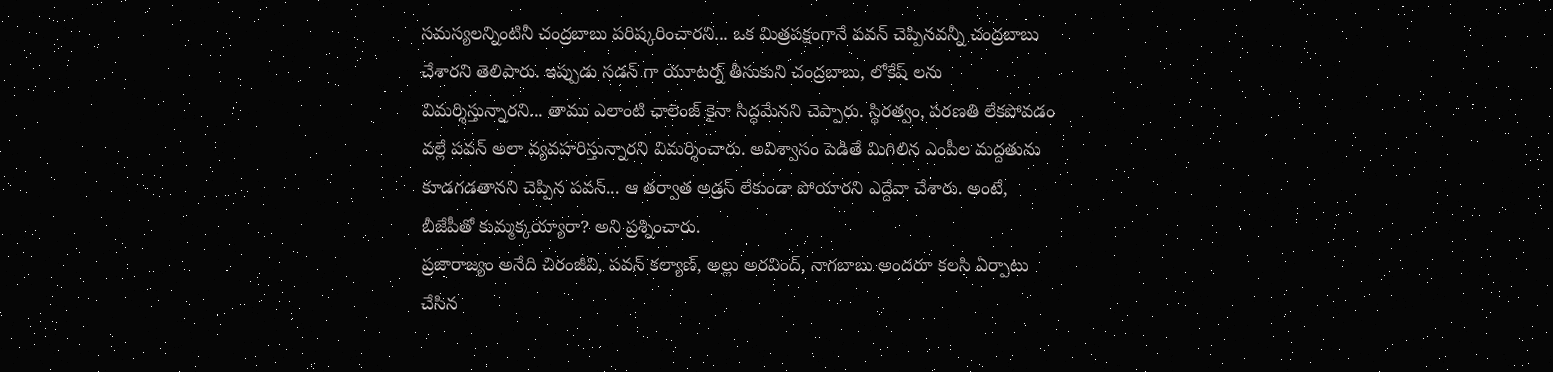సమస్యలన్నింటినీ చంద్రబాబు పరిష్కరించారని... ఒక మిత్రపక్షంగానే పవన్ చెప్పినవన్నీ చంద్రబాబు చేశారని తెలిపారు. ఇప్పుడు సడన్ గా యూటర్న్ తీసుకుని చంద్రబాబు, లోకేష్ లను విమర్శిస్తున్నారని... తాము ఎలాంటి ఛాలెంజ్ కైనా సిద్ధమేనని చెప్పారు. స్థిరత్వం, పరణతి లేకపోవడం వల్లే పవన్ అలా వ్యవహరిస్తున్నారని విమర్శించారు. అవిశ్వాసం పెడితే మిగిలిన ఎంపీల మద్దతును కూడగడతానని చెప్పిన పవన్... ఆ తర్వాత అడ్రస్ లేకుండా పోయారని ఎద్దేవా చేశారు. అంటే, బీజేపీతో కుమ్మక్కయ్యారా? అని ప్రశ్నించారు.
ప్రజారాజ్యం అనేది చిరంజీవి, పవన్ కల్యాణ్, అల్లు అరవింద్, నాగబాబు అందరూ కలసి ఏర్పాటు చేసిన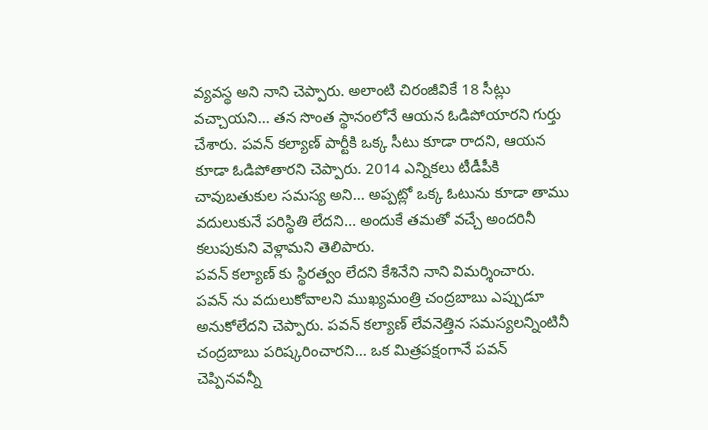వ్యవస్థ అని నాని చెప్పారు. అలాంటి చిరంజీవికే 18 సీట్లు వచ్చాయని... తన సొంత స్థానంలోనే ఆయన ఓడిపోయారని గుర్తు చేశారు. పవన్ కల్యాణ్ పార్టీకి ఒక్క సీటు కూడా రాదని, ఆయన కూడా ఓడిపోతారని చెప్పారు. 2014 ఎన్నికలు టీడీపీకి చావుబతుకుల సమస్య అని... అప్పట్లో ఒక్క ఓటును కూడా తాము వదులుకునే పరిస్థితి లేదని... అందుకే తమతో వచ్చే అందరినీ కలుపుకుని వెళ్లామని తెలిపారు.
పవన్ కల్యాణ్ కు స్థిరత్వం లేదని కేశినేని నాని విమర్శించారు. పవన్ ను వదులుకోవాలని ముఖ్యమంత్రి చంద్రబాబు ఎప్పుడూ అనుకోలేదని చెప్పారు. పవన్ కల్యాణ్ లేవనెత్తిన సమస్యలన్నింటినీ చంద్రబాబు పరిష్కరించారని... ఒక మిత్రపక్షంగానే పవన్ చెప్పినవన్నీ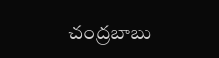చంద్రబాబు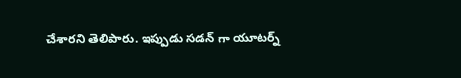చేశారని తెలిపారు. ఇప్పుడు సడన్ గా యూటర్న్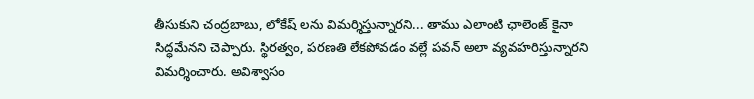తీసుకుని చంద్రబాబు, లోకేష్ లను విమర్శిస్తున్నారని... తాము ఎలాంటి ఛాలెంజ్ కైనా సిద్ధమేనని చెప్పారు. స్థిరత్వం, పరణతి లేకపోవడం వల్లే పవన్ అలా వ్యవహరిస్తున్నారని విమర్శించారు. అవిశ్వాసం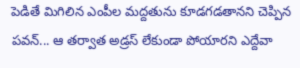పెడితే మిగిలిన ఎంపీల మద్దతును కూడగడతానని చెప్పిన పవన్... ఆ తర్వాత అడ్రస్ లేకుండా పోయారని ఎద్దేవా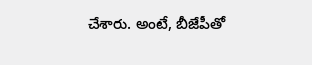చేశారు. అంటే, బీజేపీతో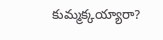కుమ్మక్కయ్యారా?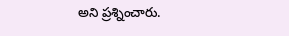అని ప్రశ్నించారు.